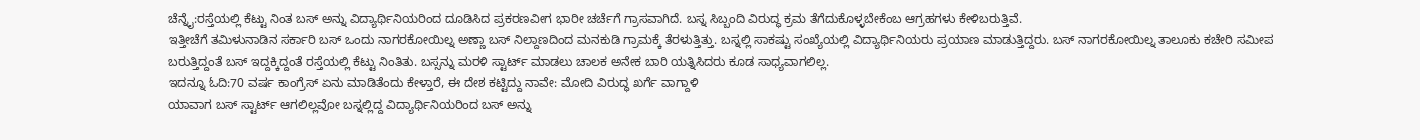ಚೆನ್ನೈ:ರಸ್ತೆಯಲ್ಲಿ ಕೆಟ್ಟು ನಿಂತ ಬಸ್ ಅನ್ನು ವಿದ್ಯಾರ್ಥಿನಿಯರಿಂದ ದೂಡಿಸಿದ ಪ್ರಕರಣವೀಗ ಭಾರೀ ಚರ್ಚೆಗೆ ಗ್ರಾಸವಾಗಿದೆ. ಬಸ್ನ ಸಿಬ್ಬಂದಿ ವಿರುದ್ಧ ಕ್ರಮ ತೆಗೆದುಕೊಳ್ಳಬೇಕೆಂಬ ಆಗ್ರಹಗಳು ಕೇಳಿಬರುತ್ತಿವೆ.
ಇತ್ತೀಚೆಗೆ ತಮಿಳುನಾಡಿನ ಸರ್ಕಾರಿ ಬಸ್ ಒಂದು ನಾಗರಕೋಯಿಲ್ನ ಅಣ್ಣಾ ಬಸ್ ನಿಲ್ದಾಣದಿಂದ ಮನಕುಡಿ ಗ್ರಾಮಕ್ಕೆ ತೆರಳುತ್ತಿತ್ತು. ಬಸ್ನಲ್ಲಿ ಸಾಕಷ್ಟು ಸಂಖ್ಯೆಯಲ್ಲಿ ವಿದ್ಯಾರ್ಥಿನಿಯರು ಪ್ರಯಾಣ ಮಾಡುತ್ತಿದ್ದರು. ಬಸ್ ನಾಗರಕೋಯಿಲ್ನ ತಾಲೂಕು ಕಚೇರಿ ಸಮೀಪ ಬರುತ್ತಿದ್ದಂತೆ ಬಸ್ ಇದ್ದಕ್ಕಿದ್ದಂತೆ ರಸ್ತೆಯಲ್ಲಿ ಕೆಟ್ಟು ನಿಂತಿತು. ಬಸ್ಸನ್ನು ಮರಳಿ ಸ್ಟಾರ್ಟ್ ಮಾಡಲು ಚಾಲಕ ಅನೇಕ ಬಾರಿ ಯತ್ನಿಸಿದರು ಕೂಡ ಸಾಧ್ಯವಾಗಲಿಲ್ಲ.
ಇದನ್ನೂ ಓದಿ:70 ವರ್ಷ ಕಾಂಗ್ರೆಸ್ ಏನು ಮಾಡಿತೆಂದು ಕೇಳ್ತಾರೆ, ಈ ದೇಶ‌ ಕಟ್ಟಿದ್ದು‌ ನಾವೇ: ಮೋದಿ ವಿರುದ್ಧ ಖರ್ಗೆ ವಾಗ್ದಾಳಿ
ಯಾವಾಗ ಬಸ್ ಸ್ಟಾರ್ಟ್ ಆಗಲಿಲ್ಲವೋ ಬಸ್ನಲ್ಲಿದ್ದ ವಿದ್ಯಾರ್ಥಿನಿಯರಿಂದ ಬಸ್ ಅನ್ನು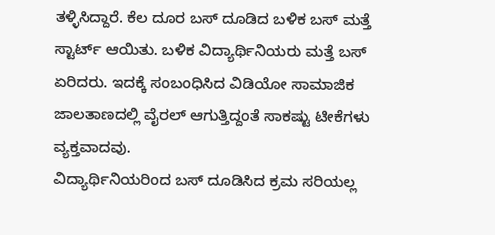ತಳ್ಳಿಸಿದ್ದಾರೆ. ಕೆಲ ದೂರ ಬಸ್ ದೂಡಿದ ಬಳಿಕ ಬಸ್ ಮತ್ತೆ ಸ್ಟಾರ್ಟ್ ಆಯಿತು. ಬಳಿಕ ವಿದ್ಯಾರ್ಥಿನಿಯರು ಮತ್ತೆ ಬಸ್ ಏರಿದರು. ಇದಕ್ಕೆ ಸಂಬಂಧಿಸಿದ ವಿಡಿಯೋ ಸಾಮಾಜಿಕ ಜಾಲತಾಣದಲ್ಲಿ ವೈರಲ್ ಆಗುತ್ತಿದ್ದಂತೆ ಸಾಕಷ್ಟು ಟೀಕೆಗಳು ವ್ಯಕ್ತವಾದವು.
ವಿದ್ಯಾರ್ಥಿನಿಯರಿಂದ ಬಸ್ ದೂಡಿಸಿದ ಕ್ರಮ ಸರಿಯಲ್ಲ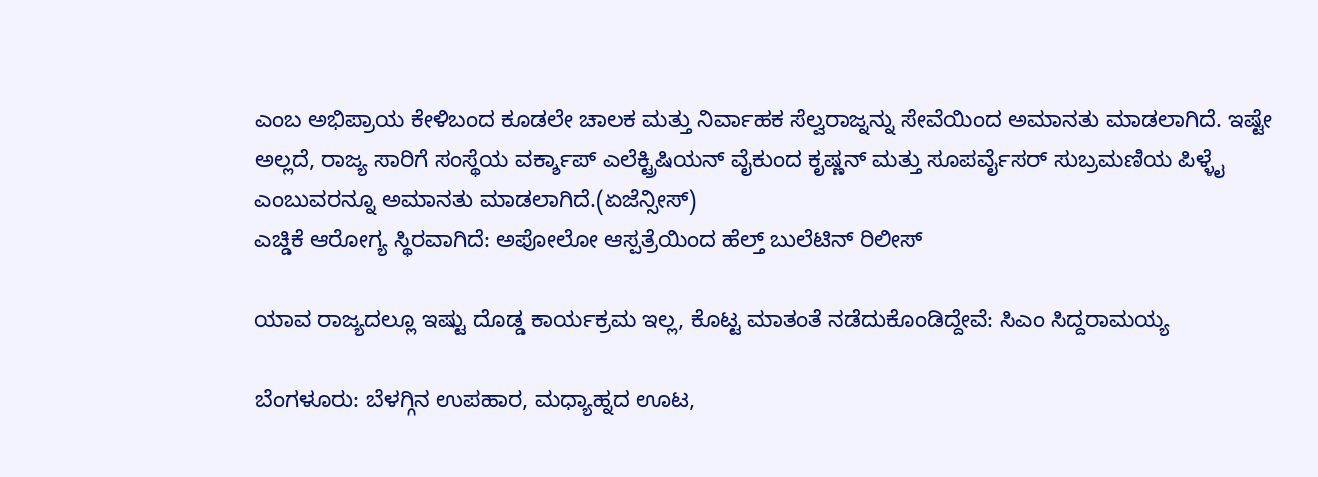ಎಂಬ ಅಭಿಪ್ರಾಯ ಕೇಳಿಬಂದ ಕೂಡಲೇ ಚಾಲಕ ಮತ್ತು ನಿರ್ವಾಹಕ ಸೆಲ್ವರಾಜ್ನನ್ನು ಸೇವೆಯಿಂದ ಅಮಾನತು ಮಾಡಲಾಗಿದೆ. ಇಷ್ಟೇ ಅಲ್ಲದೆ, ರಾಜ್ಯ ಸಾರಿಗೆ ಸಂಸ್ಥೆಯ ವರ್ಕ್ಶಾಪ್ ಎಲೆಕ್ಟ್ರಿಷಿಯನ್ ವೈಕುಂದ ಕೃಷ್ಣನ್ ಮತ್ತು ಸೂಪರ್ವೈಸರ್ ಸುಬ್ರಮಣಿಯ ಪಿಳ್ಳೈ ಎಂಬುವರನ್ನೂ ಅಮಾನತು ಮಾಡಲಾಗಿದೆ.(ಏಜೆನ್ಸೀಸ್)
ಎಚ್ಡಿಕೆ ಆರೋಗ್ಯ ಸ್ಥಿರವಾಗಿದೆ: ಅಪೋಲೋ ಆಸ್ಪತ್ರೆಯಿಂದ ಹೆಲ್ತ್‌ ಬುಲೆಟಿನ್‌ ರಿಲೀಸ್

ಯಾವ ರಾಜ್ಯದಲ್ಲೂ ಇಷ್ಟು ದೊಡ್ಡ ಕಾರ್ಯಕ್ರಮ ಇಲ್ಲ, ಕೊಟ್ಟ ಮಾತಂತೆ ನಡೆದುಕೊಂಡಿದ್ದೇವೆ: ಸಿಎಂ ಸಿದ್ದರಾಮಯ್ಯ

ಬೆಂಗಳೂರು: ಬೆಳಗ್ಗಿನ ಉಪಹಾರ, ಮಧ್ಯಾಹ್ನದ ಊಟ,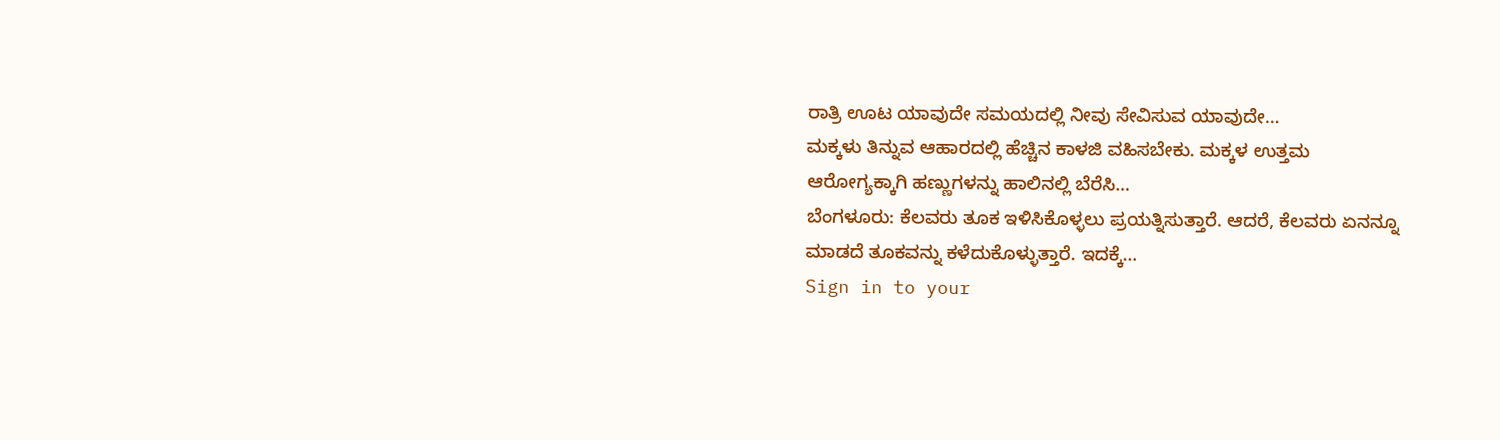ರಾತ್ರಿ ಊಟ ಯಾವುದೇ ಸಮಯದಲ್ಲಿ ನೀವು ಸೇವಿಸುವ ಯಾವುದೇ…
ಮಕ್ಕಳು ತಿನ್ನುವ ಆಹಾರದಲ್ಲಿ ಹೆಚ್ಚಿನ ಕಾಳಜಿ ವಹಿಸಬೇಕು. ಮಕ್ಕಳ ಉತ್ತಮ ಆರೋಗ್ಯಕ್ಕಾಗಿ ಹಣ್ಣುಗಳನ್ನು ಹಾಲಿನಲ್ಲಿ ಬೆರೆಸಿ…
ಬೆಂಗಳೂರು: ಕೆಲವರು ತೂಕ ಇಳಿಸಿಕೊಳ್ಳಲು ಪ್ರಯತ್ನಿಸುತ್ತಾರೆ. ಆದರೆ, ಕೆಲವರು ಏನನ್ನೂ ಮಾಡದೆ ತೂಕವನ್ನು ಕಳೆದುಕೊಳ್ಳುತ್ತಾರೆ. ಇದಕ್ಕೆ…
Sign in to your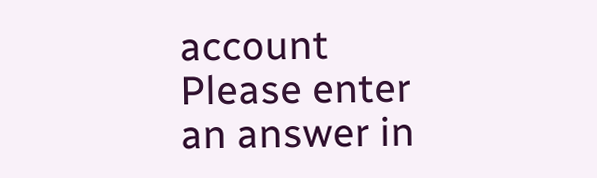account
Please enter an answer in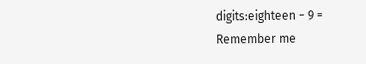digits:eighteen − 9 =
Remember me